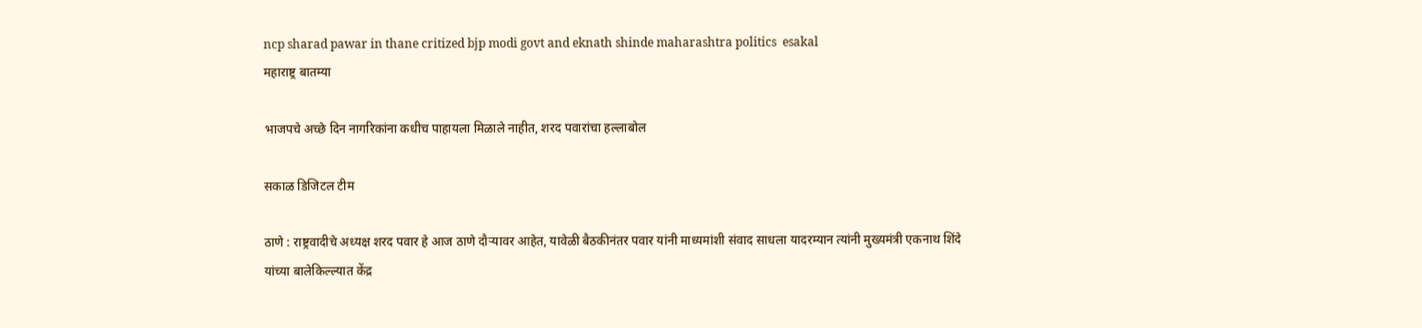ncp sharad pawar in thane critized bjp modi govt and eknath shinde maharashtra politics  esakal
महाराष्ट्र बातम्या

भाजपचे अच्छे दिन नागरिकांना कधीच पाहायला मिळाले नाहीत, शरद पवारांचा हल्लाबोल

सकाळ डिजिटल टीम

ठाणे : राष्ट्रवादीचे अध्यक्ष शरद पवार हे आज ठाणे दौऱ्यावर आहेत, यावेळी बैठकीनंतर पवार यांनी माध्यमांशी संवाद साधला यादरम्यान त्यांनी मुख्यमंत्री एकनाथ शिंदे यांच्या बालेकिल्ल्यात केंद्र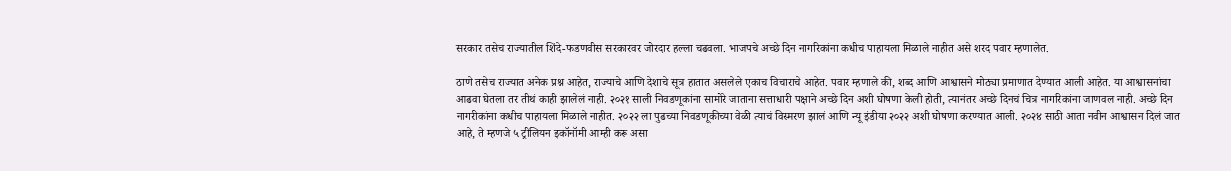सरकार तसेच राज्यातील शिंदे-फडणवीस सरकारवर जोरदार हल्ला चढवला. भाजपचे अच्छे दिन नागरिकांना कधीच पाहायला मिळाले नाहीत असे शरद पवार म्हणालेत.

ठाणे तसेच राज्यात अनेक प्रश्न आहेत, राज्याचे आणि देशाचे सूत्र हातात असलेले एकाच विचाराचे आहेत. पवार म्हणाले की, शब्द आणि आश्वासने मोठ्या प्रमाणात देण्यात आली आहेत. या आश्वासनांचा आढवा घेतला तर तीथं काही झालेलं नाही. २०२१ साली निवडणूकांना सामोरे जाताना सत्ताधारी पक्षाने अच्छे दिन अशी घोषणा केली होती, त्यानंतर अच्छे दिनचं चित्र नागरिकांना जाणवल नाही. अच्छे दिन नागरीकांना कधीच पाहायला मिळाले नाहीत. २०२२ ला पुढच्या निवडणूकीच्या वेळी त्याचं विस्मरण झालं आणि न्यू इंडीया २०२२ अशी घोषणा करण्यात आली. २०२४ साठी आता नवीन आश्वासन दिलं जात आहे, ते म्हणजे ५ ट्रीलियन इकॉनॉमी आम्ही करू असा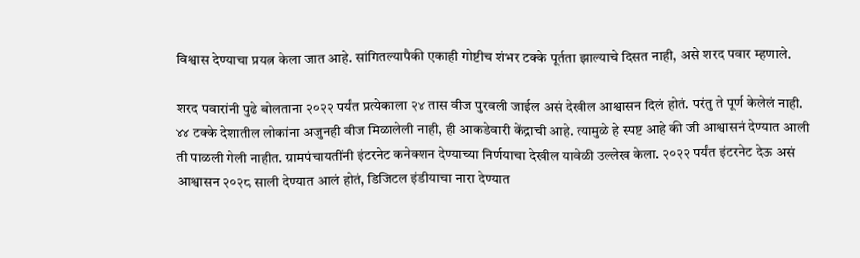विश्वास देण्याचा प्रयत्न केला जात आहे. सांगितल्यापैकी एकाही गोष्टीच शंभर टक्के पूर्तता झाल्याचे दिसत नाही, असे शरद पवार म्हणाले.

शरद पवारांनी पुढे बोलताना २०२२ पर्यंत प्रत्येकाला २४ तास वीज पुरवली जाईल असं देखील आश्वासन दिलं होतं. परंतु ते पूर्ण केलेलं नाही. ४४ टक्के देशातील लोकांना अजुनही वीज मिळालेली नाही, ही आकडेवारी केंद्राची आहे. त्यामुळे हे स्पष्ट आहे की जी आश्वासनं देण्यात आली ती पाळली गेली नाहीत. ग्रामपंचायतींनी इंटरनेट कनेक्शन देण्याच्या निर्णयाचा देखील यावेळी उल्लेख केला. २०२२ पर्यंत इंटरनेट देऊ असं आश्वासन २०२८ साली देण्यात आलं होतं, डिजिटल इंडीयाचा नारा देण्यात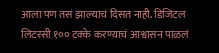आला पण तसं झाल्याचं दिसत नाही. डिजिटल लिटरसी १०० टक्के करण्याचं आश्वासन पाळलं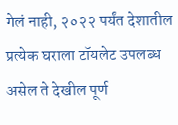गेलं नाही, २०२२ पर्यंत देशातील प्रत्येक घराला टॉयलेट उपलब्ध असेल ते देखील पूर्ण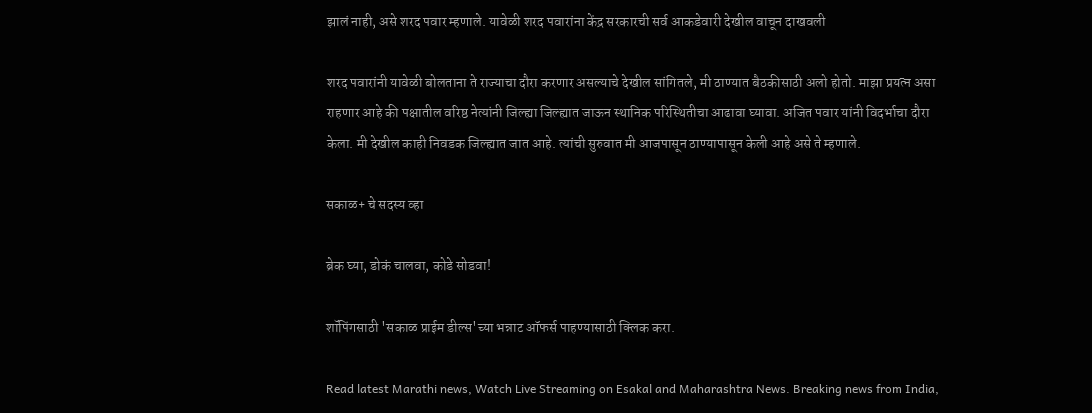झालं नाही, असे शरद पवार म्हणाले. यावेळी शरद पवारांना केंद्र सरकारची सर्व आकडेवारी देखील वाचून दाखवली

शरद पवारांनी यावेळी बोलताना ते राज्याचा दौरा करणार असल्याचे देखील सांगितले, मी ठाण्यात बैठकीसाठी अलो होतो. माझा प्रयत्न असा राहणार आहे की पक्षातील वरिष्ठ नेत्यांनी जिल्ह्या जिल्ह्यात जाऊन स्थानिक परिस्थितीचा आढावा घ्यावा. अजित पवार यांनी विदर्भाचा दौरा केला. मी देखील काही निवडक जिल्ह्यात जात आहे. त्यांची सुरुवात मी आजपासून ठाण्यापासून केली आहे असे ते म्हणाले.

सकाळ+ चे सदस्य व्हा

ब्रेक घ्या, डोकं चालवा, कोडे सोडवा!

शॉपिंगसाठी 'सकाळ प्राईम डील्स'च्या भन्नाट ऑफर्स पाहण्यासाठी क्लिक करा.

Read latest Marathi news, Watch Live Streaming on Esakal and Maharashtra News. Breaking news from India,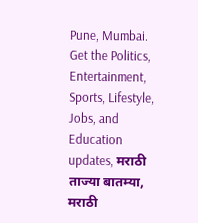Pune, Mumbai. Get the Politics, Entertainment, Sports, Lifestyle, Jobs, and Education updates, मराठी ताज्या बातम्या, मराठी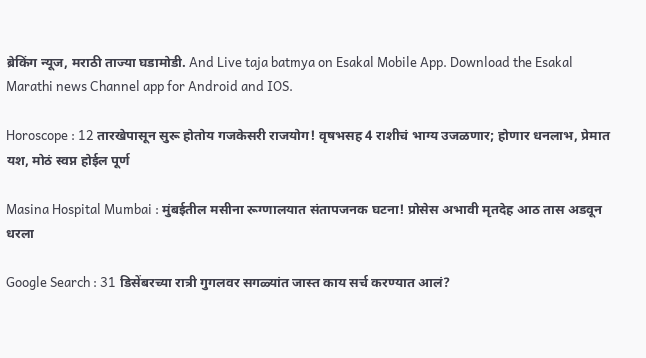ब्रेकिंग न्यूज, मराठी ताज्या घडामोडी. And Live taja batmya on Esakal Mobile App. Download the Esakal Marathi news Channel app for Android and IOS.

Horoscope : 12 तारखेपासून सुरू होतोय गजकेसरी राजयोग! वृषभसह 4 राशीचं भाग्य उजळणार; होणार धनलाभ, प्रेमात यश, मोठं स्वप्न होईल पूर्ण

Masina Hospital Mumbai : मुंबईतील मसीना रूग्णालयात संतापजनक घटना! प्रोसेस अभावी मृतदेह आठ तास अडवून धरला

Google Search : 31 डिसेंबरच्या रात्री गुगलवर सगळ्यांत जास्त काय सर्च करण्यात आलं?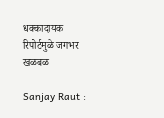धक्कादायक रिपोर्टमुळे जगभर खळबळ

Sanjay Raut :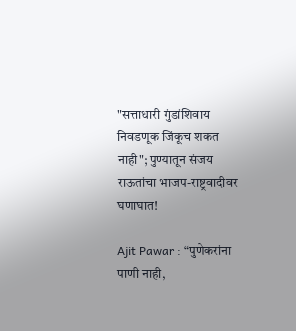"सत्ताधारी गुंडांशिवाय निवडणूक जिंकूच शकत नाही"; पुण्यातून संजय राऊतांचा भाजप-राष्ट्रवादीवर घणाघात!

Ajit Pawar : “पुणेकरांना पाणी नाही,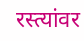रस्त्यांवर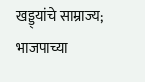खड्ड्यांचे साम्राज्य; भाजपाच्या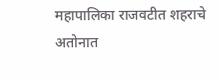महापालिका राजवटीत शहराचे अतोनात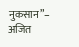नुकसान”– अजित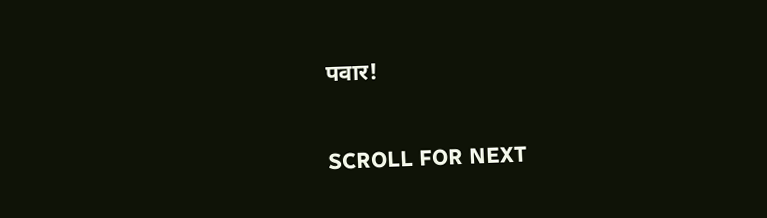पवार!

SCROLL FOR NEXT